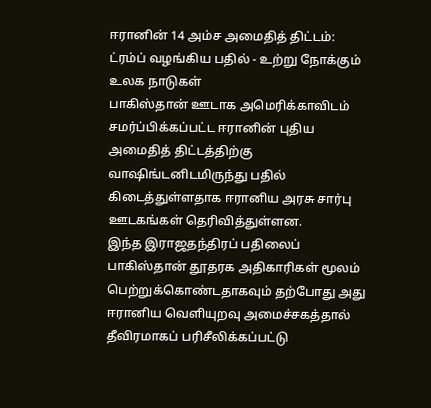ஈரானின் 14 அம்ச அமைதித் திட்டம்: ட்ரம்ப் வழங்கிய பதில் - உற்று நோக்கும் உலக நாடுகள்
பாகிஸ்தான் ஊடாக அமெரிக்காவிடம் சமர்ப்பிக்கப்பட்ட ஈரானின் புதிய அமைதித் திட்டத்திற்கு வாஷிங்டனிடமிருந்து பதில் கிடைத்துள்ளதாக ஈரானிய அரசு சார்பு ஊடகங்கள் தெரிவித்துள்ளன.
இந்த இராஜதந்திரப் பதிலைப் பாகிஸ்தான் தூதரக அதிகாரிகள் மூலம் பெற்றுக்கொண்டதாகவும் தற்போது அது ஈரானிய வெளியுறவு அமைச்சகத்தால் தீவிரமாகப் பரிசீலிக்கப்பட்டு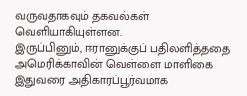வருவதாகவும் தகவல்கள் வெளியாகியுள்ளன.
இருப்பினும், ஈரானுக்குப் பதிலளித்ததை அமெரிக்காவின் வெள்ளை மாளிகை இதுவரை அதிகாரப்பூர்வமாக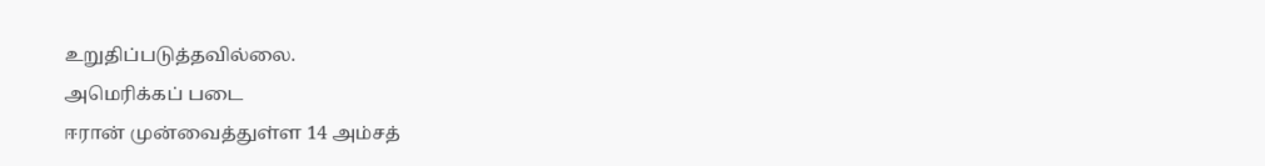உறுதிப்படுத்தவில்லை.
அமெரிக்கப் படை
ஈரான் முன்வைத்துள்ள 14 அம்சத்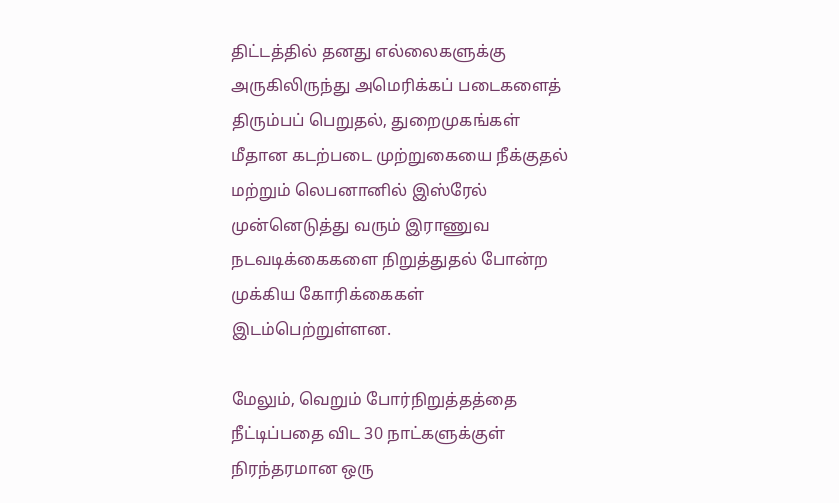திட்டத்தில் தனது எல்லைகளுக்கு அருகிலிருந்து அமெரிக்கப் படைகளைத் திரும்பப் பெறுதல், துறைமுகங்கள் மீதான கடற்படை முற்றுகையை நீக்குதல் மற்றும் லெபனானில் இஸ்ரேல் முன்னெடுத்து வரும் இராணுவ நடவடிக்கைகளை நிறுத்துதல் போன்ற முக்கிய கோரிக்கைகள் இடம்பெற்றுள்ளன.

மேலும், வெறும் போர்நிறுத்தத்தை நீட்டிப்பதை விட 30 நாட்களுக்குள் நிரந்தரமான ஒரு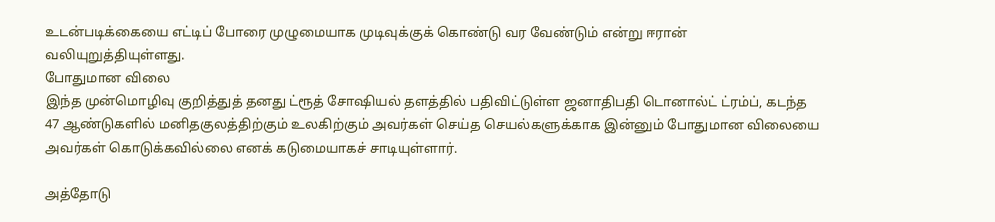உடன்படிக்கையை எட்டிப் போரை முழுமையாக முடிவுக்குக் கொண்டு வர வேண்டும் என்று ஈரான் வலியுறுத்தியுள்ளது.
போதுமான விலை
இந்த முன்மொழிவு குறித்துத் தனது ட்ரூத் சோஷியல் தளத்தில் பதிவிட்டுள்ள ஜனாதிபதி டொனால்ட் ட்ரம்ப், கடந்த 47 ஆண்டுகளில் மனிதகுலத்திற்கும் உலகிற்கும் அவர்கள் செய்த செயல்களுக்காக இன்னும் போதுமான விலையை அவர்கள் கொடுக்கவில்லை எனக் கடுமையாகச் சாடியுள்ளார்.

அத்தோடு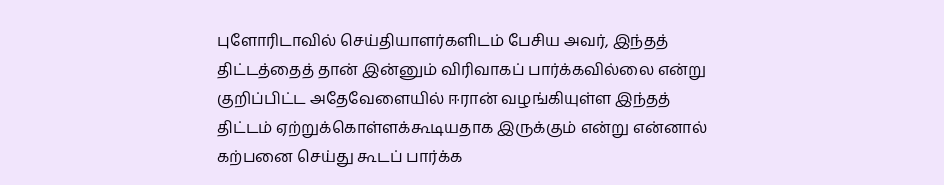புளோரிடாவில் செய்தியாளர்களிடம் பேசிய அவர், இந்தத் திட்டத்தைத் தான் இன்னும் விரிவாகப் பார்க்கவில்லை என்று குறிப்பிட்ட அதேவேளையில் ஈரான் வழங்கியுள்ள இந்தத் திட்டம் ஏற்றுக்கொள்ளக்கூடியதாக இருக்கும் என்று என்னால் கற்பனை செய்து கூடப் பார்க்க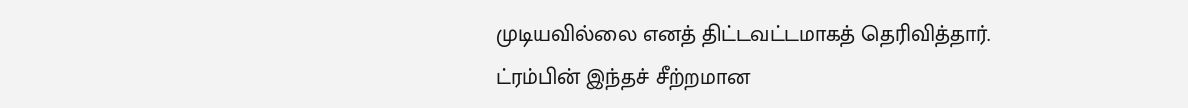முடியவில்லை எனத் திட்டவட்டமாகத் தெரிவித்தார்.
ட்ரம்பின் இந்தச் சீற்றமான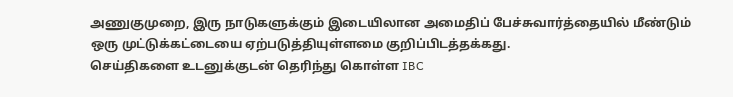அணுகுமுறை, இரு நாடுகளுக்கும் இடையிலான அமைதிப் பேச்சுவார்த்தையில் மீண்டும் ஒரு முட்டுக்கட்டையை ஏற்படுத்தியுள்ளமை குறிப்பிடத்தக்கது.
செய்திகளை உடனுக்குடன் தெரிந்து கொள்ள IBC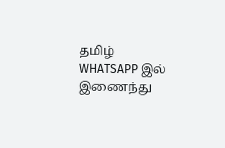தமிழ் WHATSAPP இல் இணைந்து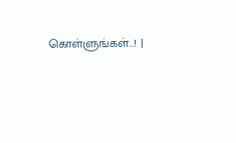கொள்ளுங்கள்...! |